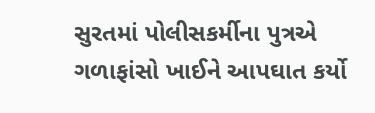સુરતમાં પોલીસકર્મીના પુત્રએ ગળાફાંસો ખાઈને આપઘાત કર્યો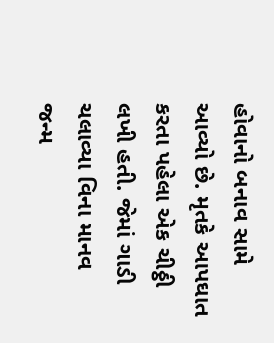હોવાનો બનાવ સામે આવ્યો છે. મૃતકે આપઘાત કરતા પહેલા એક ચીઠ્ઠી લખી હતી. જેમાં ગાડી ચલાવ્યા વિના માનવ જન્મ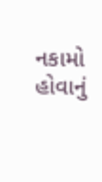નકામો હોવાનું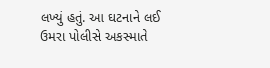લખ્યું હતું. આ ઘટનાને લઈ ઉમરા પોલીસે અકસ્માતે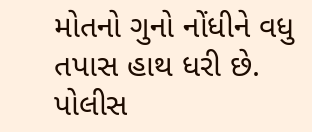મોતનો ગુનો નોંધીને વધુ તપાસ હાથ ધરી છે.
પોલીસ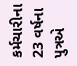કર્મચારીના 23 વર્ષના પુત્રએ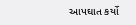આપઘાત કર્યો